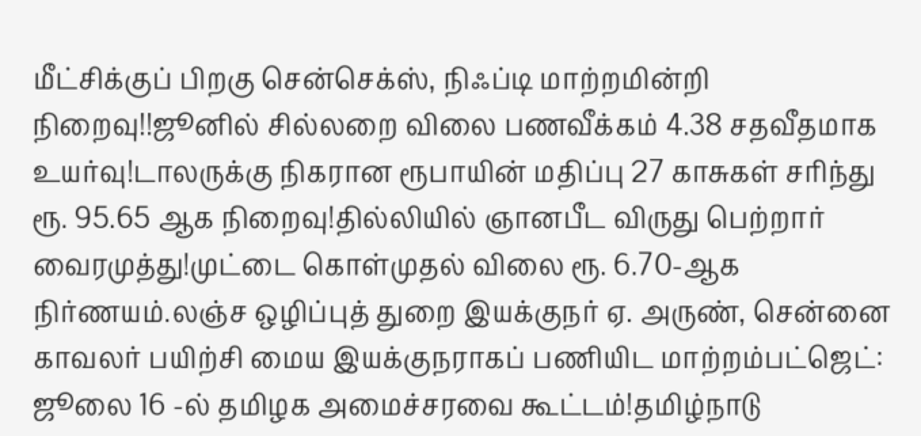மீட்சிக்குப் பிறகு சென்செக்ஸ், நிஃப்டி மாற்றமின்றி நிறைவு!!ஜூனில் சில்லறை விலை பணவீக்கம் 4.38 சதவீதமாக உயர்வு!டாலருக்கு நிகரான ரூபாயின் மதிப்பு 27 காசுகள் சரிந்து ரூ. 95.65 ஆக நிறைவு!தில்லியில் ஞானபீட விருது பெற்றார் வைரமுத்து!முட்டை கொள்முதல் விலை ரூ. 6.70-ஆக நிர்ணயம்.லஞ்ச ஒழிப்புத் துறை இயக்குநர் ஏ. அருண், சென்னை காவலர் பயிற்சி மைய இயக்குநராகப் பணியிட மாற்றம்பட்ஜெட்: ஜூலை 16 -ல் தமிழக அமைச்சரவை கூட்டம்!தமிழ்நாடு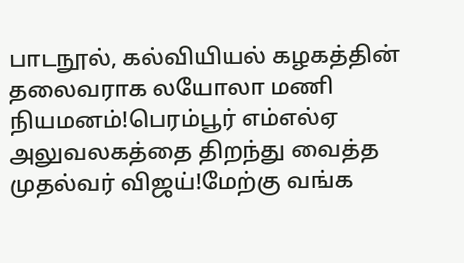பாடநூல், கல்வியியல் கழகத்தின் தலைவராக லயோலா மணி நியமனம்!பெரம்பூர் எம்எல்ஏ அலுவலகத்தை திறந்து வைத்த முதல்வர் விஜய்!மேற்கு வங்க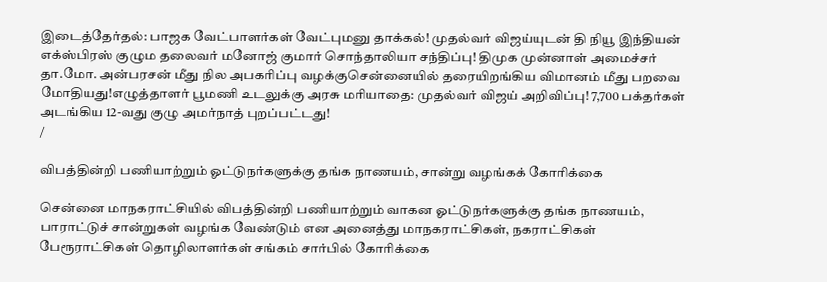இடைத்தேர்தல்: பாஜக வேட்பாளர்கள் வேட்புமனு தாக்கல்! முதல்வர் விஜய்யுடன் தி நியூ இந்தியன் எக்ஸ்பிரஸ் குழும தலைவர் மனோஜ் குமார் சொந்தாலியா சந்திப்பு! திமுக முன்னாள் அமைச்சர் தா.மோ. அன்பரசன் மீது நில அபகரிப்பு வழக்குசென்னையில் தரையிறங்கிய விமானம் மீது பறவை மோதியது!எழுத்தாளர் பூமணி உடலுக்கு அரசு மரியாதை: முதல்வர் விஜய் அறிவிப்பு! 7,700 பக்தர்கள் அடங்கிய 12-வது குழு அமர்நாத் புறப்பட்டது!
/

விபத்தின்றி பணியாற்றும் ஓட்டுநர்களுக்கு தங்க நாணயம், சான்று வழங்கக் கோரிக்கை

சென்னை மாநகராட்சியில் விபத்தின்றி பணியாற்றும் வாகன ஓட்டுநர்களுக்கு தங்க நாணயம், பாராட்டுச் சான்றுகள் வழங்க வேண்டும் என அனைத்து மாநகராட்சிகள், நகராட்சிகள் பேரூராட்சிகள் தொழிலாளர்கள் சங்கம் சார்பில் கோரிக்கை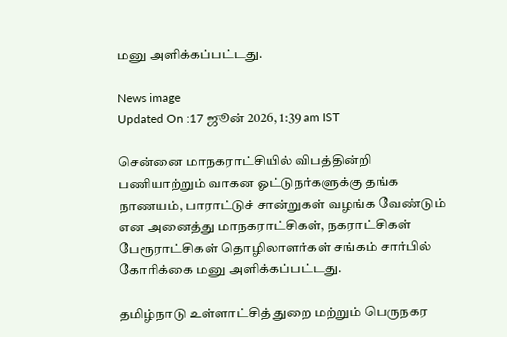மனு அளிக்கப்பட்டது.

News image
Updated On :17 ஜூன் 2026, 1:39 am IST

சென்னை மாநகராட்சியில் விபத்தின்றி பணியாற்றும் வாகன ஓட்டுநர்களுக்கு தங்க நாணயம், பாராட்டுச் சான்றுகள் வழங்க வேண்டும் என அனைத்து மாநகராட்சிகள், நகராட்சிகள் பேரூராட்சிகள் தொழிலாளர்கள் சங்கம் சார்பில் கோரிக்கை மனு அளிக்கப்பட்டது.

தமிழ்நாடு உள்ளாட்சித் துறை மற்றும் பெருநகர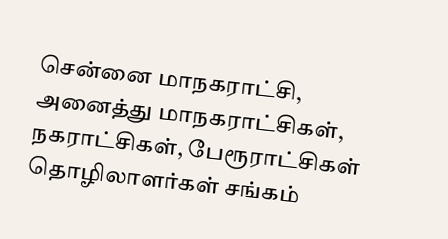சென்னை மாநகராட்சி, அனைத்து மாநகராட்சிகள், நகராட்சிகள், பேரூராட்சிகள் தொழிலாளர்கள் சங்கம்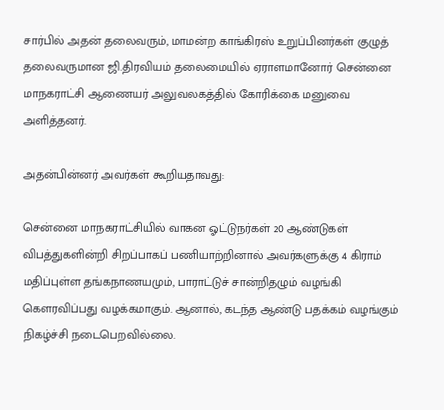சார்பில் அதன் தலைவரும், மாமன்ற காங்கிரஸ் உறுப்பினர்கள் குழுத் தலைவருமான ஜி.திரவியம் தலைமையில் ஏராளமானோர் சென்னை மாநகராட்சி ஆணையர் அலுவலகத்தில் கோரிக்கை மனுவை அளித்தனர்.

அதன்பின்னர் அவர்கள் கூறியதாவது:

சென்னை மாநகராட்சியில் வாகன ஓட்டுநர்கள் 20 ஆண்டுகள் விபத்துகளின்றி சிறப்பாகப் பணியாற்றினால் அவர்களுக்கு 4 கிராம் மதிப்புள்ள தங்கநாணயமும், பாராட்டுச் சான்றிதழும் வழங்கி கௌரவிப்பது வழக்கமாகும். ஆனால், கடந்த ஆண்டு பதக்கம் வழங்கும் நிகழ்ச்சி நடைபெறவில்லை.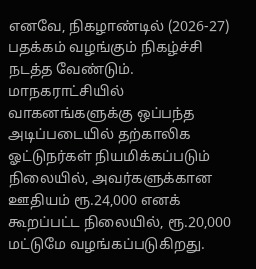எனவே, நிகழாண்டில் (2026-27) பதக்கம் வழங்கும் நிகழ்ச்சி நடத்த வேண்டும். மாநகராட்சியில் வாகனங்களுக்கு ஒப்பந்த அடிப்படையில் தற்காலிக ஓட்டுநர்கள் நியமிக்கப்படும் நிலையில், அவர்களுக்கான ஊதியம் ரூ.24,000 எனக் கூறப்பட்ட நிலையில், ரூ.20,000 மட்டுமே வழங்கப்படுகிறது.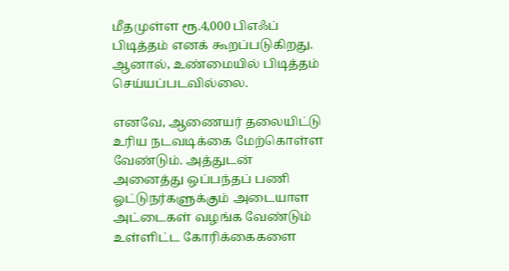மீதமுள்ள ரூ.4,000 பிஎஃப் பிடித்தம் எனக் கூறப்படுகிறது. ஆனால், உண்மையில் பிடித்தம் செய்யப்படவில்லை.

எனவே, ஆணையர் தலையிட்டு உரிய நடவடிக்கை மேற்கொள்ள வேண்டும். அத்துடன் அனைத்து ஒப்பந்தப் பணி ஓட்டுநர்களுக்கும் அடையாள அட்டைகள் வழங்க வேண்டும் உள்ளிட்ட கோரிக்கைகளை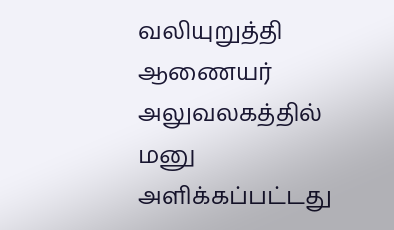வலியுறுத்தி ஆணையர் அலுவலகத்தில் மனு அளிக்கப்பட்டது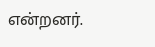என்றனர்.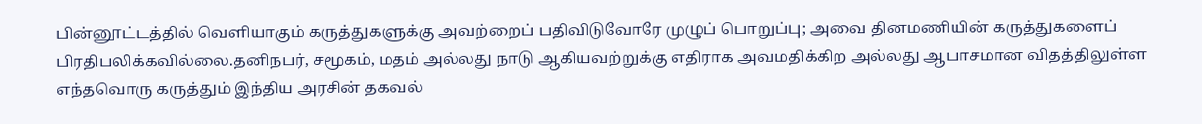பின்னூட்டத்தில் வெளியாகும் கருத்துகளுக்கு அவற்றைப் பதிவிடுவோரே முழுப் பொறுப்பு; அவை தினமணியின் கருத்துகளைப் பிரதிபலிக்கவில்லை.தனிநபர், சமூகம், மதம் அல்லது நாடு ஆகியவற்றுக்கு எதிராக அவமதிக்கிற அல்லது ஆபாசமான விதத்திலுள்ள எந்தவொரு கருத்தும் இந்திய அரசின் தகவல்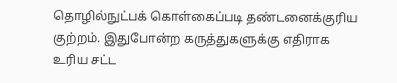தொழில்நுட்பக் கொள்கைப்படி தண்டனைக்குரிய குற்றம். இதுபோன்ற கருத்துகளுக்கு எதிராக உரிய சட்ட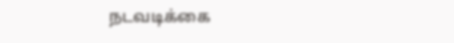நடவடிக்கை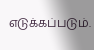எடுக்கப்படும்.